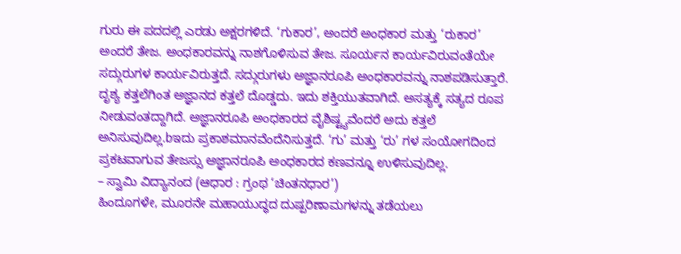ಗುರು ಈ ಪದದಲ್ಲಿ ಎರಡು ಅಕ್ಷರಗಳಿದೆ. ‘ಗುಕಾರ’, ಅಂದರೆ ಅಂಧಕಾರ ಮತ್ತು ‘ರುಕಾರ’ ಅಂದರೆ ತೇಜ. ಅಂಧಕಾರವನ್ನು ನಾಶಗೊಳಿಸುವ ತೇಜ. ಸೂರ್ಯನ ಕಾರ್ಯವಿರುವಂತೆಯೇ ಸದ್ಗುರುಗಳ ಕಾರ್ಯವಿರುತ್ತದೆ. ಸದ್ಗುರುಗಳು ಅಜ್ಞಾನರೂಪಿ ಅಂಧಕಾರವನ್ನು ನಾಶಪಡಿಸುತ್ತಾರೆ. ದೃಶ್ಯ ಕತ್ತಲೆಗಿಂತ ಅಜ್ಞಾನದ ಕತ್ತಲೆ ದೊಡ್ಡದು. ಇದು ಶಕ್ತಿಯುತವಾಗಿದೆ. ಅಸತ್ಯಕ್ಕೆ ಸತ್ಯದ ರೂಪ ನೀಡುವಂತದ್ದಾಗಿದೆ. ಅಜ್ಞಾನರೂಪಿ ಅಂಧಕಾರದ ವೈಶಿಷ್ಟ್ಯವೆಂದರೆ ಅದು ಕತ್ತಲೆ ಅನಿಸುವುದಿಲ್ಲ.bಇದು ಪ್ರಕಾಶಮಾನವೆಂದೆನಿಸುತ್ತದೆ. ‘ಗು’ ಮತ್ತು ‘ರು’ ಗಳ ಸಂಯೋಗದಿಂದ ಪ್ರಕಟವಾಗುವ ತೇಜಸ್ಸು ಅಜ್ಞಾನರೂಪಿ ಅಂಧಕಾರದ ಕಣವನ್ನೂ ಉಳಿಸುವುದಿಲ್ಲ.
– ಸ್ವಾಮಿ ವಿದ್ಯಾನಂದ (ಆಧಾರ : ಗ್ರಂಥ ‘ಚಿಂತನಧಾರ’)
ಹಿಂದೂಗಳೇ, ಮೂರನೇ ಮಹಾಯುದ್ಧದ ದುಷ್ಪರಿಣಾಮಗಳನ್ನು ತಡೆಯಲು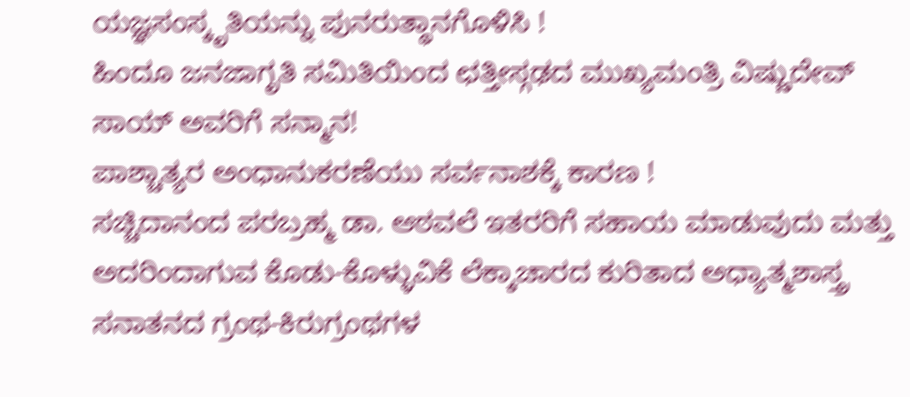ಯಜ್ಞಸಂಸ್ಕೃತಿಯನ್ನು ಪುನರುತ್ಥಾನಗೊಳಿಸಿ !
ಹಿಂದೂ ಜನಜಾಗೃತಿ ಸಮಿತಿಯಿಂದ ಛತ್ತೀಸ್ಗಢದ ಮುಖ್ಯಮಂತ್ರಿ ವಿಷ್ಣುದೇವ್ ಸಾಯ್ ಅವರಿಗೆ ಸನ್ಮಾನ!
ಪಾಶ್ಚಾತ್ಯರ ಅಂಧಾನುಕರಣೆಯು ಸರ್ವನಾಶಕ್ಕೆ ಕಾರಣ !
ಸಚ್ಚಿದಾನಂದ ಪರಬ್ರಹ್ಮ ಡಾ. ಆಠವಲೆ ಇತರರಿಗೆ ಸಹಾಯ ಮಾಡುವುದು ಮತ್ತು ಅದರಿಂದಾಗುವ ಕೊಡು-ಕೊಳ್ಳುವಿಕೆ ಲೆಕ್ಕಾಚಾರದ ಕುರಿತಾದ ಅಧ್ಯಾತ್ಮಶಾಸ್ತ್ರ
ಸನಾತನದ ಗ್ರಂಥ-ಕಿರುಗ್ರಂಥಗಳ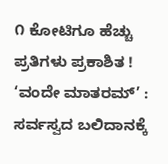೧ ಕೋಟಿಗೂ ಹೆಚ್ಚು ಪ್ರತಿಗಳು ಪ್ರಕಾಶಿತ !
‘ವಂದೇ ಮಾತರಮ್’ : ಸರ್ವಸ್ವದ ಬಲಿದಾನಕ್ಕೆ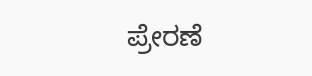ಪ್ರೇರಣೆ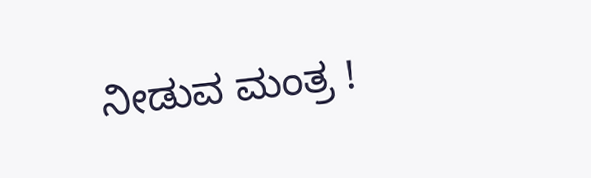ನೀಡುವ ಮಂತ್ರ !